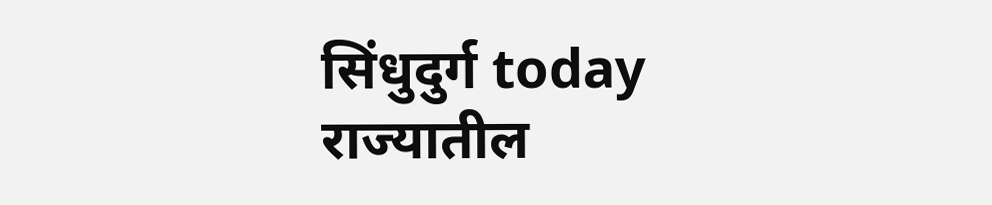सिंधुदुर्ग today
राज्यातील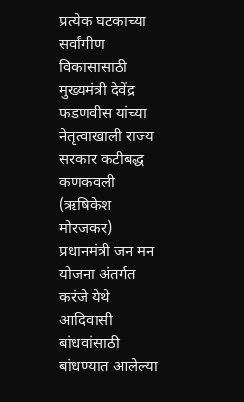प्रत्येक घटकाच्या सर्वांगीण विकासासाठी मुख्यमंत्री देवेंद्र फडणवीस यांच्या नेतृत्वाखाली राज्य सरकार कटीबद्ध
कणकवली (ऋषिकेश मोरजकर)
प्रधानमंत्री जन मन योजना अंतर्गत करंजे येथे आदिवासी बांधवांसाठी बांधण्यात आलेल्या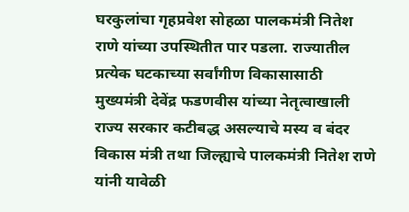घरकुलांचा गृहप्रवेश सोहळा पालकमंत्री नितेश राणे यांच्या उपस्थितीत पार पडला. राज्यातील प्रत्येक घटकाच्या सर्वांगीण विकासासाठी मुख्यमंत्री देवेंद्र फडणवीस यांच्या नेतृत्वाखाली राज्य सरकार कटीबद्ध असल्याचे मस्य व बंदर विकास मंत्री तथा जिल्ह्याचे पालकमंत्री नितेश राणे यांनी यावेळी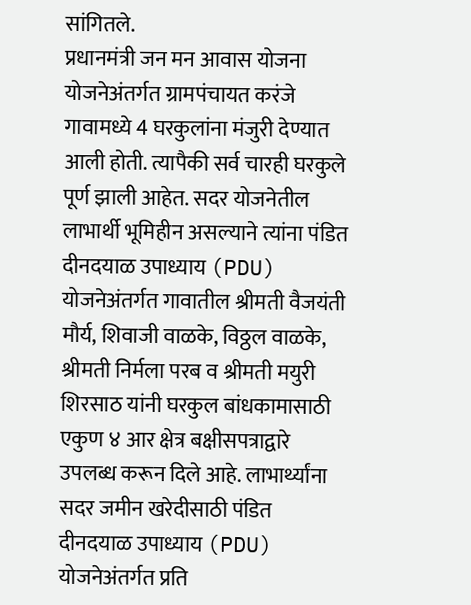सांगितले.
प्रधानमंत्री जन मन आवास योजना योजनेअंतर्गत ग्रामपंचायत करंजे गावामध्ये 4 घरकुलांना मंजुरी देण्यात आली होती. त्यापैकी सर्व चारही घरकुले पूर्ण झाली आहेत. सदर योजनेतील लाभार्थी भूमिहीन असल्याने त्यांना पंडित दीनदयाळ उपाध्याय (PDU) योजनेअंतर्गत गावातील श्रीमती वैजयंती मौर्य, शिवाजी वाळके, विठ्ठल वाळके, श्रीमती निर्मला परब व श्रीमती मयुरी शिरसाठ यांनी घरकुल बांधकामासाठी एकुण ४ आर क्षेत्र बक्षीसपत्राद्वारे उपलब्ध करून दिले आहे. लाभार्थ्यांना सदर जमीन खरेदीसाठी पंडित दीनदयाळ उपाध्याय (PDU) योजनेअंतर्गत प्रति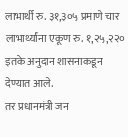लाभार्थी रु. ३१,३०५ प्रमाणे चार लाभार्थ्यांना एकूण रु. १,२५,२२० इतके अनुदान शासनाकडून देण्यात आले.
तर प्रधानमंत्री जन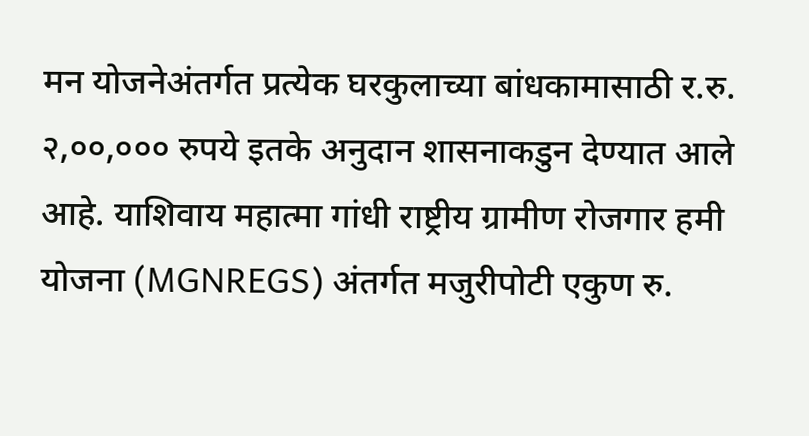मन योजनेअंतर्गत प्रत्येक घरकुलाच्या बांधकामासाठी र.रु. २,००,००० रुपये इतके अनुदान शासनाकडुन देण्यात आले आहे. याशिवाय महात्मा गांधी राष्ट्रीय ग्रामीण रोजगार हमी योजना (MGNREGS) अंतर्गत मजुरीपोटी एकुण रु.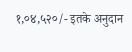१,०४,५२०/- इतके अनुदान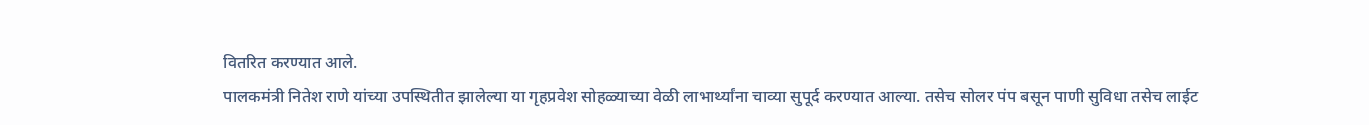वितरित करण्यात आले.
पालकमंत्री नितेश राणे यांच्या उपस्थितीत झालेल्या या गृहप्रवेश सोहळ्याच्या वेळी लाभार्थ्यांना चाव्या सुपूर्द करण्यात आल्या. तसेच सोलर पंप बसून पाणी सुविधा तसेच लाईट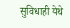सुविधाही येथे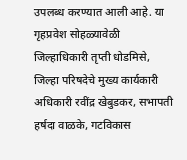उपलब्ध करण्यात आली आहे. या गृहप्रवेश सोहळ्यावेळी जिल्हाधिकारी तृप्ती धोडमिसे, जिल्हा परिषदेचे मुख्य कार्यकारी अधिकारी रवींद्र खेबुडकर, सभापती हर्षदा वाळके, गटविकास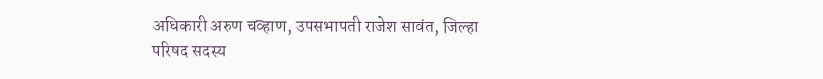अधिकारी अरुण चव्हाण, उपसभापती राजेश सावंत, जिल्हा परिषद सदस्य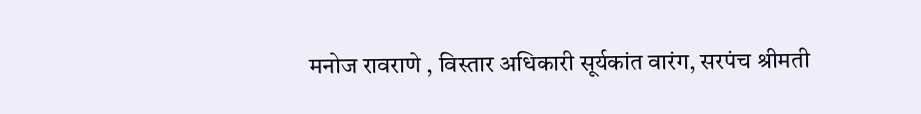मनोज रावराणे , विस्तार अधिकारी सूर्यकांत वारंग, सरपंच श्रीमती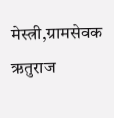मेस्त्री,ग्रामसेवक ऋतुराज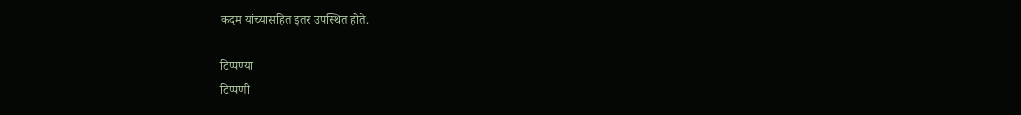कदम यांच्यासहित इतर उपस्थित होते.

टिप्पण्या
टिप्पणी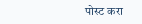पोस्ट करा